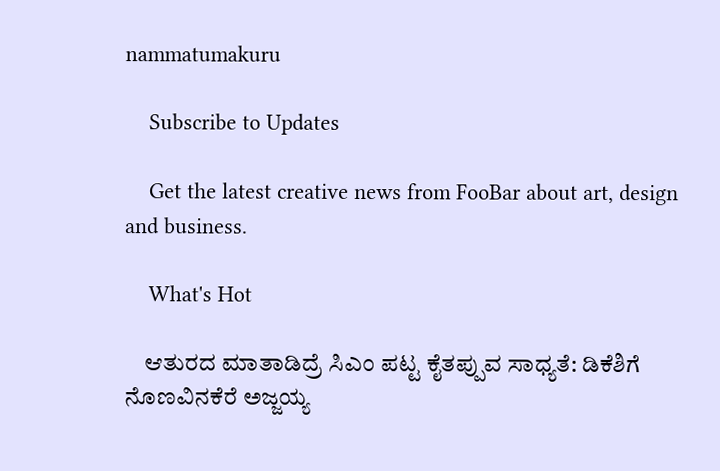nammatumakuru

    Subscribe to Updates

    Get the latest creative news from FooBar about art, design and business.

    What's Hot

    ಆತುರದ ಮಾತಾಡಿದ್ರೆ ಸಿಎಂ ಪಟ್ಟ ಕೈತಪ್ಪುವ ಸಾಧ್ಯತೆ: ಡಿಕೆಶಿಗೆ ನೊಣವಿನಕೆರೆ ಅಜ್ಜಯ್ಯ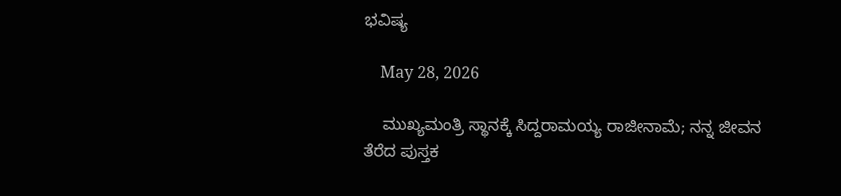ಭವಿಷ್ಯ

    May 28, 2026

    ಮುಖ್ಯಮಂತ್ರಿ ಸ್ಥಾನಕ್ಕೆ ಸಿದ್ದರಾಮಯ್ಯ ರಾಜೀನಾಮೆ; ನನ್ನ ಜೀವನ ತೆರೆದ ಪುಸ್ತಕ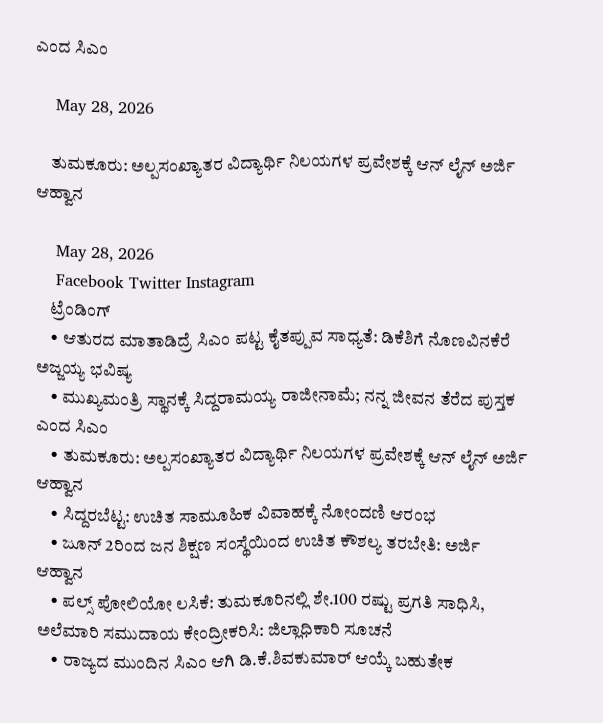ಎಂದ ಸಿಎಂ

    May 28, 2026

    ತುಮಕೂರು: ಅಲ್ಪಸಂಖ್ಯಾತರ ವಿದ್ಯಾರ್ಥಿ ನಿಲಯಗಳ ಪ್ರವೇಶಕ್ಕೆ ಆನ್‌ ಲೈನ್ ಅರ್ಜಿ ಆಹ್ವಾನ

    May 28, 2026
    Facebook Twitter Instagram
    ಟ್ರೆಂಡಿಂಗ್
    • ಆತುರದ ಮಾತಾಡಿದ್ರೆ ಸಿಎಂ ಪಟ್ಟ ಕೈತಪ್ಪುವ ಸಾಧ್ಯತೆ: ಡಿಕೆಶಿಗೆ ನೊಣವಿನಕೆರೆ ಅಜ್ಜಯ್ಯ ಭವಿಷ್ಯ
    • ಮುಖ್ಯಮಂತ್ರಿ ಸ್ಥಾನಕ್ಕೆ ಸಿದ್ದರಾಮಯ್ಯ ರಾಜೀನಾಮೆ; ನನ್ನ ಜೀವನ ತೆರೆದ ಪುಸ್ತಕ ಎಂದ ಸಿಎಂ
    • ತುಮಕೂರು: ಅಲ್ಪಸಂಖ್ಯಾತರ ವಿದ್ಯಾರ್ಥಿ ನಿಲಯಗಳ ಪ್ರವೇಶಕ್ಕೆ ಆನ್‌ ಲೈನ್ ಅರ್ಜಿ ಆಹ್ವಾನ
    • ಸಿದ್ದರಬೆಟ್ಟ: ಉಚಿತ ಸಾಮೂಹಿಕ ವಿವಾಹಕ್ಕೆ ನೋಂದಣಿ ಆರಂಭ
    • ಜೂನ್ 2ರಿಂದ ಜನ ಶಿಕ್ಷಣ ಸಂಸ್ಥೆಯಿಂದ ಉಚಿತ ಕೌಶಲ್ಯ ತರಬೇತಿ: ಅರ್ಜಿ ಆಹ್ವಾನ
    • ಪಲ್ಸ್ ಪೋಲಿಯೋ ಲಸಿಕೆ: ತುಮಕೂರಿನಲ್ಲಿ ಶೇ.100 ರಷ್ಟು ಪ್ರಗತಿ ಸಾಧಿಸಿ, ಅಲೆಮಾರಿ ಸಮುದಾಯ ಕೇಂದ್ರೀಕರಿಸಿ: ಜಿಲ್ಲಾಧಿಕಾರಿ ಸೂಚನೆ
    • ರಾಜ್ಯದ ಮುಂದಿನ ಸಿಎಂ ಆಗಿ ಡಿ.ಕೆ.ಶಿವಕುಮಾರ್‌ ಆಯ್ಕೆ ಬಹುತೇಕ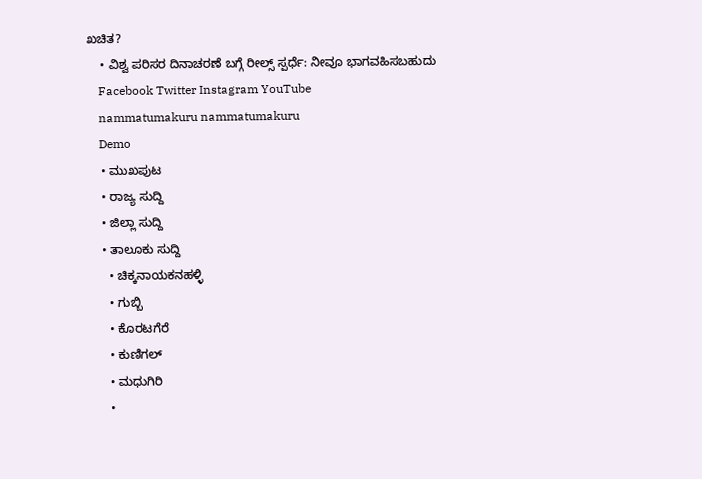ಖಚಿತ?
    • ವಿಶ್ವ ಪರಿಸರ ದಿನಾಚರಣೆ ಬಗ್ಗೆ ರೀಲ್ಸ್ ಸ್ಪರ್ಧೆ: ನೀವೂ ಭಾಗವಹಿಸಬಹುದು
    Facebook Twitter Instagram YouTube
    nammatumakuru nammatumakuru
    Demo
    • ಮುಖಪುಟ
    • ರಾಜ್ಯ ಸುದ್ದಿ
    • ಜಿಲ್ಲಾ ಸುದ್ದಿ
    • ತಾಲೂಕು ಸುದ್ದಿ
      • ಚಿಕ್ಕನಾಯಕನಹಳ್ಳಿ
      • ಗುಬ್ಬಿ
      • ಕೊರಟಗೆರೆ
      • ಕುಣಿಗಲ್
      • ಮಧುಗಿರಿ
      •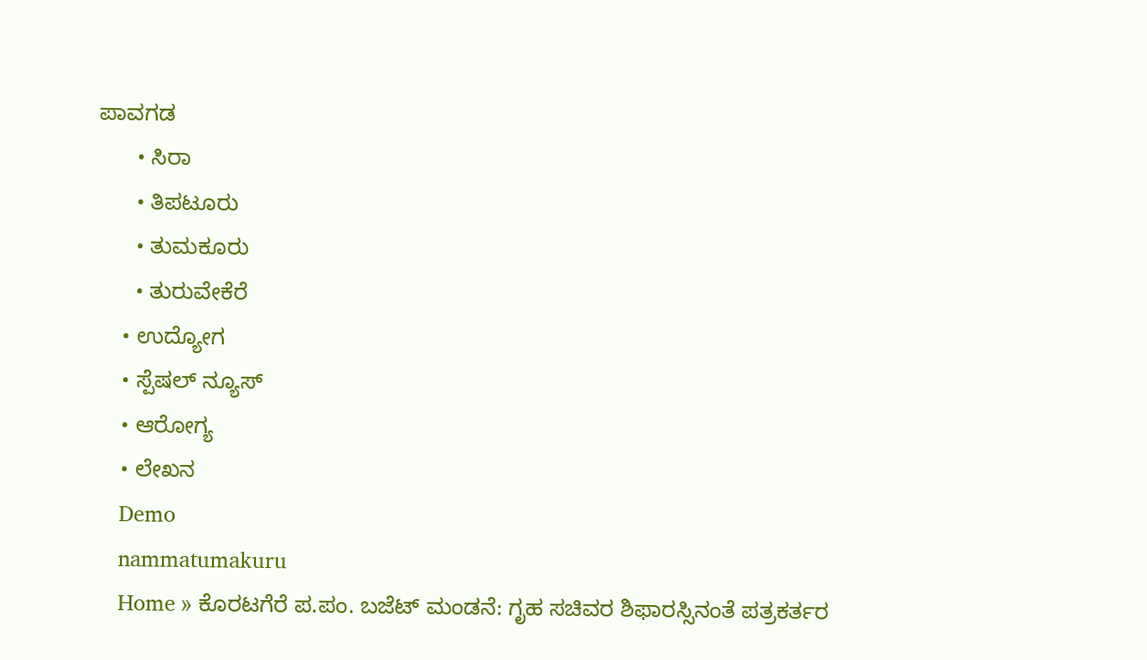ಪಾವಗಡ
      • ಸಿರಾ
      • ತಿಪಟೂರು
      • ತುಮಕೂರು
      • ತುರುವೇಕೆರೆ
    • ಉದ್ಯೋಗ
    • ಸ್ಪೆಷಲ್ ನ್ಯೂಸ್
    • ಆರೋಗ್ಯ
    • ಲೇಖನ
    Demo
    nammatumakuru
    Home » ಕೊರಟಗೆರೆ ಪ.ಪಂ. ಬಜೆಟ್ ಮಂಡನೆ: ಗೃಹ ಸಚಿವರ ಶಿಫಾರಸ್ಸಿನಂತೆ ಪತ್ರಕರ್ತರ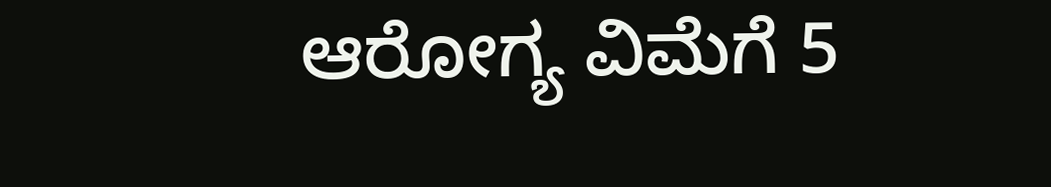ಆರೋಗ್ಯ ವಿಮೆಗೆ 5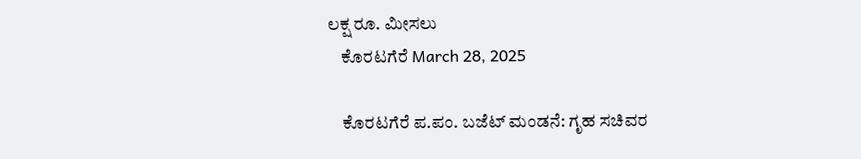ಲಕ್ಷ ರೂ. ಮೀಸಲು
    ಕೊರಟಗೆರೆ March 28, 2025

    ಕೊರಟಗೆರೆ ಪ.ಪಂ. ಬಜೆಟ್ ಮಂಡನೆ: ಗೃಹ ಸಚಿವರ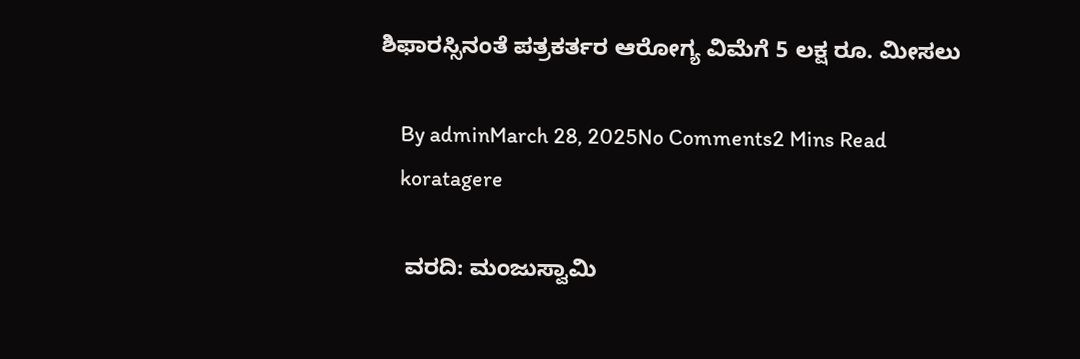ಶಿಫಾರಸ್ಸಿನಂತೆ ಪತ್ರಕರ್ತರ ಆರೋಗ್ಯ ವಿಮೆಗೆ 5 ಲಕ್ಷ ರೂ. ಮೀಸಲು

    By adminMarch 28, 2025No Comments2 Mins Read
    koratagere

    ವರದಿ: ಮಂಜುಸ್ವಾಮಿ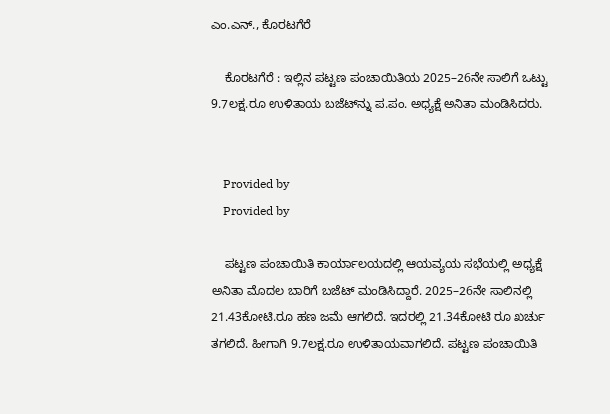ಎಂ.ಎನ್., ಕೊರಟಗೆರೆ

    ಕೊರಟಗೆರೆ : ಇಲ್ಲಿನ ಪಟ್ಟಣ ಪಂಚಾಯಿತಿಯ 2025–26ನೇ ಸಾಲಿಗೆ ಒಟ್ಟು 9.7ಲಕ್ಷ.ರೂ ಉಳಿತಾಯ ಬಜೆಟ್‍ನ್ನು ಪ.ಪಂ. ಅಧ್ಯಕ್ಷೆ ಅನಿತಾ ಮಂಡಿಸಿದರು.


    Provided by
    Provided by

    ಪಟ್ಟಣ ಪಂಚಾಯಿತಿ ಕಾರ್ಯಾಲಯದಲ್ಲಿ ಆಯವ್ಯಯ ಸಭೆಯಲ್ಲಿ ಅಧ್ಯಕ್ಷೆ ಅನಿತಾ ಮೊದಲ ಬಾರಿಗೆ ಬಜೆಟ್ ಮಂಡಿಸಿದ್ದಾರೆ. 2025–26ನೇ ಸಾಲಿನಲ್ಲಿ 21.43ಕೋಟಿ.ರೂ ಹಣ ಜಮೆ ಆಗಲಿದೆ. ಇದರಲ್ಲಿ 21.34ಕೋಟಿ ರೂ ಖರ್ಚು ತಗಲಿದೆ. ಹೀಗಾಗಿ 9.7ಲಕ್ಷ.ರೂ ಉಳಿತಾಯವಾಗಲಿದೆ. ಪಟ್ಟಣ ಪಂಚಾಯಿತಿ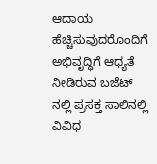ಆದಾಯ ಹೆಚ್ಚಿಸುವುದರೊಂದಿಗೆ ಅಭಿವೃದ್ಧಿಗೆ ಆಧ್ಯತೆ ನೀಡಿರುವ ಬಜೆಟ್‍ ನಲ್ಲಿ ಪ್ರಸಕ್ತ ಸಾಲಿನಲ್ಲಿ ವಿವಿಧ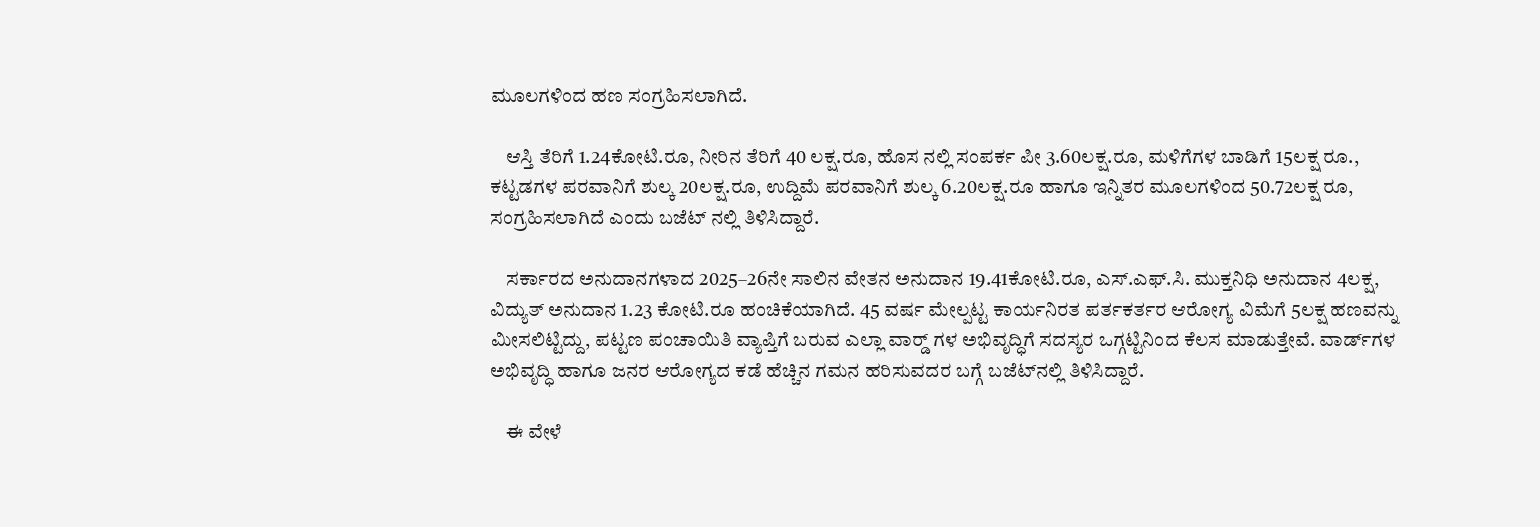ಮೂಲಗಳಿಂದ ಹಣ ಸಂಗ್ರಹಿಸಲಾಗಿದೆ.

    ಆಸ್ತಿ ತೆರಿಗೆ 1.24ಕೋಟಿ.ರೂ, ನೀರಿನ ತೆರಿಗೆ 40 ಲಕ್ಷ.ರೂ, ಹೊಸ ನಲ್ಲಿ ಸಂಪರ್ಕ ಪೀ 3.60ಲಕ್ಷ.ರೂ, ಮಳಿಗೆಗಳ ಬಾಡಿಗೆ 15ಲಕ್ಷ ರೂ., ಕಟ್ಟಡಗಳ ಪರವಾನಿಗೆ ಶುಲ್ಕ 20ಲಕ್ಷ.ರೂ, ಉದ್ದಿಮೆ ಪರವಾನಿಗೆ ಶುಲ್ಕ 6.20ಲಕ್ಷ.ರೂ ಹಾಗೂ ಇನ್ನಿತರ ಮೂಲಗಳಿಂದ 50.72ಲಕ್ಷ ರೂ, ಸಂಗ್ರಹಿಸಲಾಗಿದೆ ಎಂದು ಬಜೆಟ್‍ ನಲ್ಲಿ ತಿಳಿಸಿದ್ದಾರೆ.

    ಸರ್ಕಾರದ ಅನುದಾನಗಳಾದ 2025–26ನೇ ಸಾಲಿನ ವೇತನ ಅನುದಾನ 19.41ಕೋಟಿ.ರೂ, ಎಸ್.ಎಫ್.ಸಿ. ಮುಕ್ತನಿಧಿ ಅನುದಾನ 4ಲಕ್ಷ, ವಿದ್ಯುತ್ ಅನುದಾನ 1.23 ಕೋಟಿ.ರೂ ಹಂಚಿಕೆಯಾಗಿದೆ. 45 ವರ್ಷ ಮೇಲ್ಪಟ್ಟ ಕಾರ್ಯನಿರತ ಪರ್ತಕರ್ತರ ಆರೋಗ್ಯ ವಿಮೆಗೆ 5ಲಕ್ಷ ಹಣವನ್ನು ಮೀಸಲಿಟ್ಟಿದ್ದು, ಪಟ್ಟಣ ಪಂಚಾಯಿತಿ ವ್ಯಾಪ್ತಿಗೆ ಬರುವ ಎಲ್ಲಾ ವಾರ್ಡ್‍ ಗಳ ಅಭಿವೃದ್ಧಿಗೆ ಸದಸ್ಯರ ಒಗ್ಗಟ್ಟಿನಿಂದ ಕೆಲಸ ಮಾಡುತ್ತೇವೆ. ವಾರ್ಡ್‍ಗಳ ಅಭಿವೃದ್ಧಿ ಹಾಗೂ ಜನರ ಆರೋಗ್ಯದ ಕಡೆ ಹೆಚ್ಚಿನ ಗಮನ ಹರಿಸುವದರ ಬಗ್ಗೆ ಬಜೆಟ್‍ನಲ್ಲಿ ತಿಳಿಸಿದ್ದಾರೆ.

    ಈ ವೇಳೆ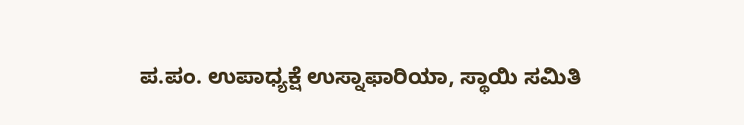ಪ.ಪಂ. ಉಪಾಧ್ಯಕ್ಷೆ ಉಸ್ನಾಫಾರಿಯಾ, ಸ್ಥಾಯಿ ಸಮಿತಿ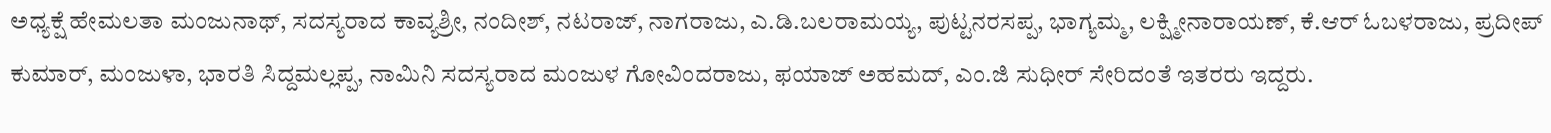ಅಧ್ಯಕ್ಷೆ ಹೇಮಲತಾ ಮಂಜುನಾಥ್, ಸದಸ್ಯರಾದ ಕಾವ್ಯಶ್ರೀ, ನಂದೀಶ್, ನಟರಾಜ್, ನಾಗರಾಜು, ಎ.ಡಿ.ಬಲರಾಮಯ್ಯ, ಪುಟ್ಟನರಸಪ್ಪ, ಭಾಗ್ಯಮ್ಮ, ಲಕ್ಷ್ಮೀನಾರಾಯಣ್, ಕೆ.ಆರ್ ಓಬಳರಾಜು, ಪ್ರದೀಪ್‍ ಕುಮಾರ್, ಮಂಜುಳಾ, ಭಾರತಿ ಸಿದ್ದಮಲ್ಲಪ್ಪ, ನಾಮಿನಿ ಸದಸ್ಯರಾದ ಮಂಜುಳ ಗೋವಿಂದರಾಜು, ಫಯಾಜ್ ಅಹಮದ್, ಎಂ.ಜಿ ಸುಧೀರ್ ಸೇರಿದಂತೆ ಇತರರು ಇದ್ದರು.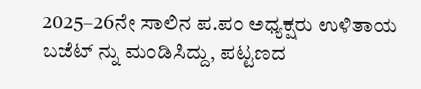2025–26ನೇ ಸಾಲಿನ ಪ.ಪಂ ಅಧ್ಯಕ್ಷರು ಉಳಿತಾಯ ಬಜೆಟ್‍ ನ್ನು ಮಂಡಿಸಿದ್ದು, ಪಟ್ಟಣದ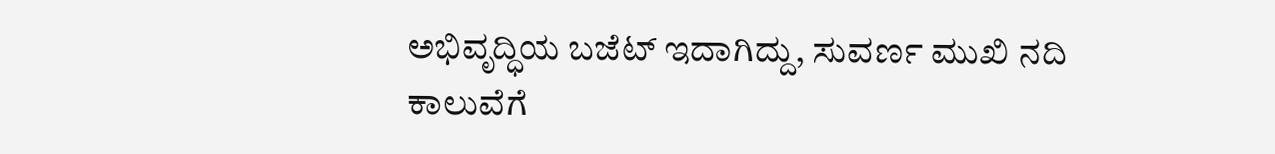ಅಭಿವೃದ್ಧಿಯ ಬಜೆಟ್ ಇದಾಗಿದ್ದು, ಸುವರ್ಣ ಮುಖಿ ನದಿ ಕಾಲುವೆಗೆ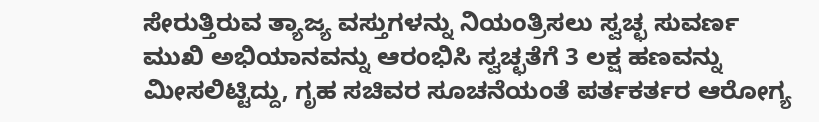ಸೇರುತ್ತಿರುವ ತ್ಯಾಜ್ಯ ವಸ್ತುಗಳನ್ನು ನಿಯಂತ್ರಿಸಲು ಸ್ವಚ್ಛ ಸುವರ್ಣ ಮುಖಿ ಅಭಿಯಾನವನ್ನು ಆರಂಭಿಸಿ ಸ್ವಚ್ಛತೆಗೆ 3 ಲಕ್ಷ ಹಣವನ್ನು ಮೀಸಲಿಟ್ಟಿದ್ದು, ಗೃಹ ಸಚಿವರ ಸೂಚನೆಯಂತೆ ಪರ್ತಕರ್ತರ ಆರೋಗ್ಯ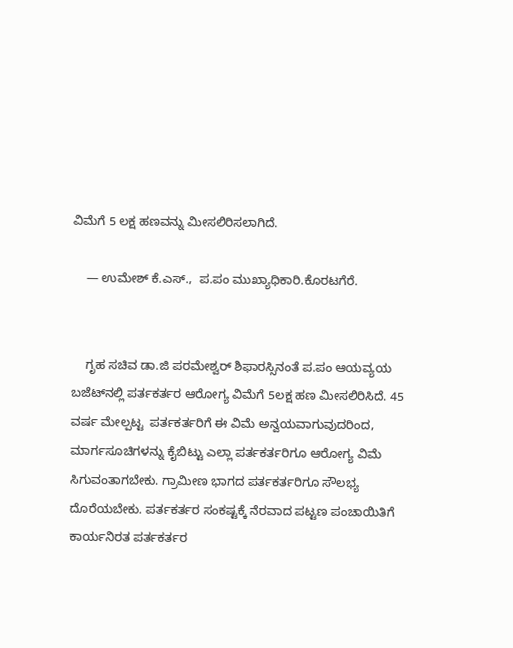ವಿಮೆಗೆ 5 ಲಕ್ಷ ಹಣವನ್ನು ಮೀಸಲಿರಿಸಲಾಗಿದೆ.

    — ಉಮೇಶ್ ಕೆ.ಎಸ್.,  ಪ.ಪಂ ಮುಖ್ಯಾಧಿಕಾರಿ.ಕೊರಟಗೆರೆ.


    ಗೃಹ ಸಚಿವ ಡಾ.ಜಿ ಪರಮೇಶ್ವರ್ ಶಿಫಾರಸ್ಸಿನಂತೆ ಪ.ಪಂ ಆಯವ್ಯಯ ಬಜೆಟ್‍ನಲ್ಲಿ ಪರ್ತಕರ್ತರ ಆರೋಗ್ಯ ವಿಮೆಗೆ 5ಲಕ್ಷ ಹಣ ಮೀಸಲಿರಿಸಿದೆ. 45 ವರ್ಷ ಮೇಲ್ಪಟ್ಟ  ಪರ್ತಕರ್ತರಿಗೆ ಈ ವಿಮೆ ಅನ್ವಯವಾಗುವುದರಿಂದ, ಮಾರ್ಗಸೂಚಿಗಳನ್ನು ಕೈಬಿಟ್ಟು ಎಲ್ಲಾ ಪರ್ತಕರ್ತರಿಗೂ ಆರೋಗ್ಯ ವಿಮೆ ಸಿಗುವಂತಾಗಬೇಕು. ಗ್ರಾಮೀಣ ಭಾಗದ ಪರ್ತಕರ್ತರಿಗೂ ಸೌಲಭ್ಯ ದೊರೆಯಬೇಕು. ಪರ್ತಕರ್ತರ ಸಂಕಷ್ಟಕ್ಕೆ ನೆರವಾದ ಪಟ್ಟಣ ಪಂಚಾಯಿತಿಗೆ ಕಾರ್ಯನಿರತ ಪರ್ತಕರ್ತರ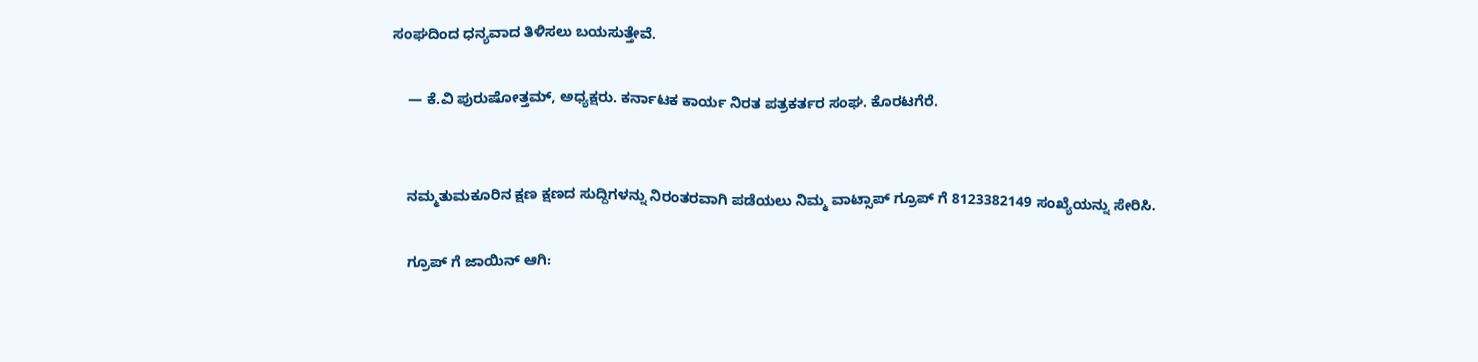ಸಂಘದಿಂದ ಧನ್ಯವಾದ ತಿಳಿಸಲು ಬಯಸುತ್ತೇವೆ.

    — ಕೆ.ವಿ ಪುರುಷೋತ್ತಮ್, ಅಧ್ಯಕ್ಷರು. ಕರ್ನಾಟಕ ಕಾರ್ಯ ನಿರತ ಪತ್ರಕರ್ತರ ಸಂಘ. ಕೊರಟಗೆರೆ.


    ನಮ್ಮತುಮಕೂರಿನ ಕ್ಷಣ ಕ್ಷಣದ ಸುದ್ದಿಗಳನ್ನು ನಿರಂತರವಾಗಿ ಪಡೆಯಲು ನಿಮ್ಮ ವಾಟ್ಸಾಪ್ ಗ್ರೂಪ್ ಗೆ 8123382149 ಸಂಖ್ಯೆಯನ್ನು ಸೇರಿಸಿ.

    ಗ್ರೂಪ್ ಗೆ ಜಾಯಿನ್ ಆಗಿ: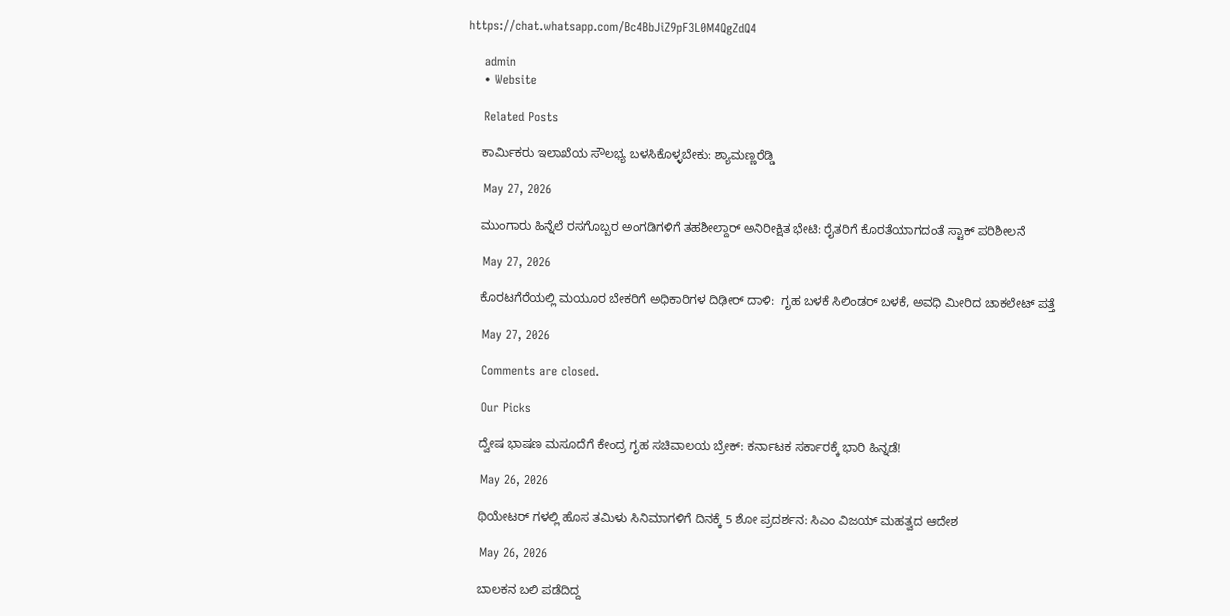https://chat.whatsapp.com/Bc4BbJiZ9pF3L0M4QgZdQ4

    admin
    • Website

    Related Posts

    ಕಾರ್ಮಿಕರು ಇಲಾಖೆಯ ಸೌಲಭ್ಯ ಬಳಸಿಕೊಳ್ಳಬೇಕು: ಶ್ಯಾಮಣ್ಣರೆಡ್ಡಿ

    May 27, 2026

    ಮುಂಗಾರು ಹಿನ್ನೆಲೆ ರಸಗೊಬ್ಬರ ಅಂಗಡಿಗಳಿಗೆ ತಹಶೀಲ್ದಾರ್ ಅನಿರೀಕ್ಷಿತ ಭೇಟಿ: ರೈತರಿಗೆ ಕೊರತೆಯಾಗದಂತೆ ಸ್ಟಾಕ್ ಪರಿಶೀಲನೆ

    May 27, 2026

    ಕೊರಟಗೆರೆಯಲ್ಲಿ ಮಯೂರ ಬೇಕರಿಗೆ ಅಧಿಕಾರಿಗಳ ದಿಢೀರ್ ದಾಳಿ:  ಗೃಹ ಬಳಕೆ ಸಿಲಿಂಡರ್ ಬಳಕೆ, ಅವಧಿ ಮೀರಿದ ಚಾಕಲೇಟ್ ಪತ್ತೆ

    May 27, 2026

    Comments are closed.

    Our Picks

    ದ್ವೇಷ ಭಾಷಣ ಮಸೂದೆಗೆ ಕೇಂದ್ರ ಗೃಹ ಸಚಿವಾಲಯ ಬ್ರೇಕ್: ಕರ್ನಾಟಕ ಸರ್ಕಾರಕ್ಕೆ ಭಾರಿ ಹಿನ್ನಡೆ!

    May 26, 2026

    ಥಿಯೇಟರ್‌ ಗಳಲ್ಲಿ ಹೊಸ ತಮಿಳು ಸಿನಿಮಾಗಳಿಗೆ ದಿನಕ್ಕೆ 5 ಶೋ ಪ್ರದರ್ಶನ: ಸಿಎಂ ವಿಜಯ್ ಮಹತ್ವದ ಆದೇಶ

    May 26, 2026

    ಬಾಲಕನ ಬಲಿ ಪಡೆದಿದ್ದ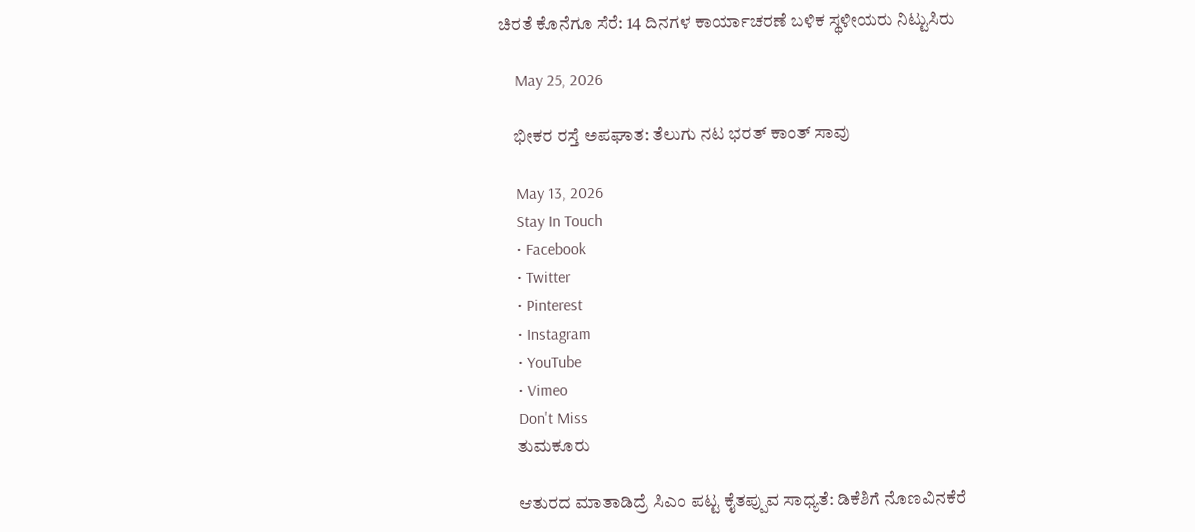ಚಿರತೆ ಕೊನೆಗೂ ಸೆರೆ: 14 ದಿನಗಳ ಕಾರ್ಯಾಚರಣೆ ಬಳಿಕ ಸ್ಥಳೀಯರು ನಿಟ್ಟುಸಿರು

    May 25, 2026

    ಭೀಕರ ರಸ್ತೆ ಅಪಘಾತ: ತೆಲುಗು ನಟ ಭರತ್ ಕಾಂತ್ ಸಾವು

    May 13, 2026
    Stay In Touch
    • Facebook
    • Twitter
    • Pinterest
    • Instagram
    • YouTube
    • Vimeo
    Don't Miss
    ತುಮಕೂರು

    ಆತುರದ ಮಾತಾಡಿದ್ರೆ ಸಿಎಂ ಪಟ್ಟ ಕೈತಪ್ಪುವ ಸಾಧ್ಯತೆ: ಡಿಕೆಶಿಗೆ ನೊಣವಿನಕೆರೆ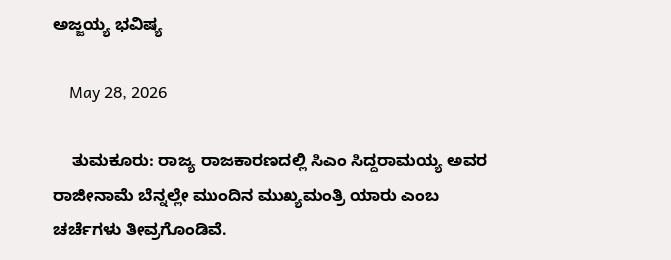ಅಜ್ಜಯ್ಯ ಭವಿಷ್ಯ

    May 28, 2026

    ತುಮಕೂರು: ರಾಜ್ಯ ರಾಜಕಾರಣದಲ್ಲಿ ಸಿಎಂ ಸಿದ್ದರಾಮಯ್ಯ ಅವರ ರಾಜೀನಾಮೆ ಬೆನ್ನಲ್ಲೇ ಮುಂದಿನ ಮುಖ್ಯಮಂತ್ರಿ ಯಾರು ಎಂಬ ಚರ್ಚೆಗಳು ತೀವ್ರಗೊಂಡಿವೆ.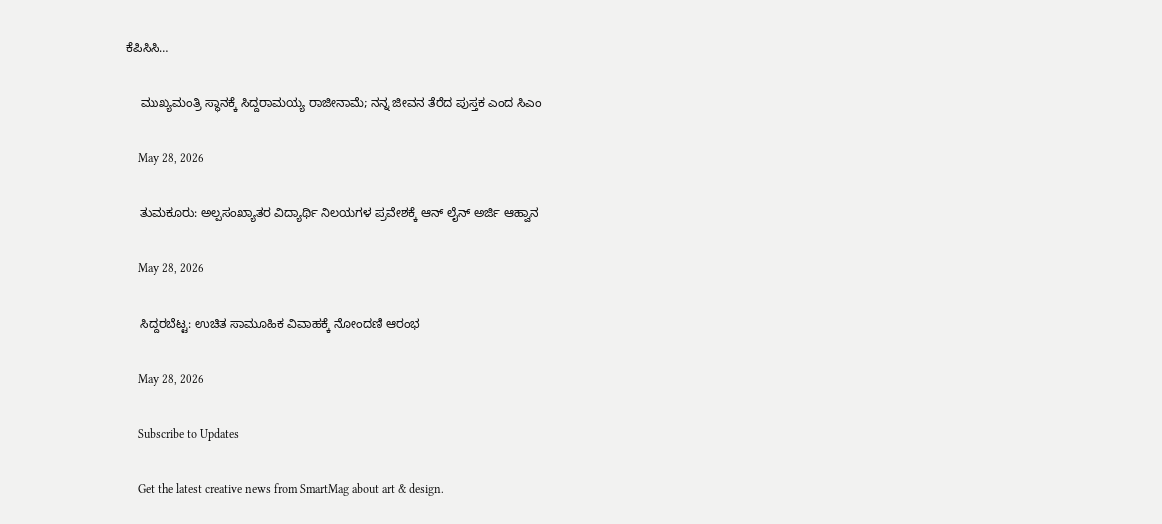ಕೆಪಿಸಿಸಿ…

    ಮುಖ್ಯಮಂತ್ರಿ ಸ್ಥಾನಕ್ಕೆ ಸಿದ್ದರಾಮಯ್ಯ ರಾಜೀನಾಮೆ; ನನ್ನ ಜೀವನ ತೆರೆದ ಪುಸ್ತಕ ಎಂದ ಸಿಎಂ

    May 28, 2026

    ತುಮಕೂರು: ಅಲ್ಪಸಂಖ್ಯಾತರ ವಿದ್ಯಾರ್ಥಿ ನಿಲಯಗಳ ಪ್ರವೇಶಕ್ಕೆ ಆನ್‌ ಲೈನ್ ಅರ್ಜಿ ಆಹ್ವಾನ

    May 28, 2026

    ಸಿದ್ದರಬೆಟ್ಟ: ಉಚಿತ ಸಾಮೂಹಿಕ ವಿವಾಹಕ್ಕೆ ನೋಂದಣಿ ಆರಂಭ

    May 28, 2026

    Subscribe to Updates

    Get the latest creative news from SmartMag about art & design.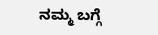ನಮ್ಮ ಬಗ್ಗೆ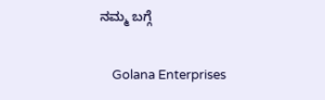ನಮ್ಮ ಬಗ್ಗೆ

    Golana Enterprises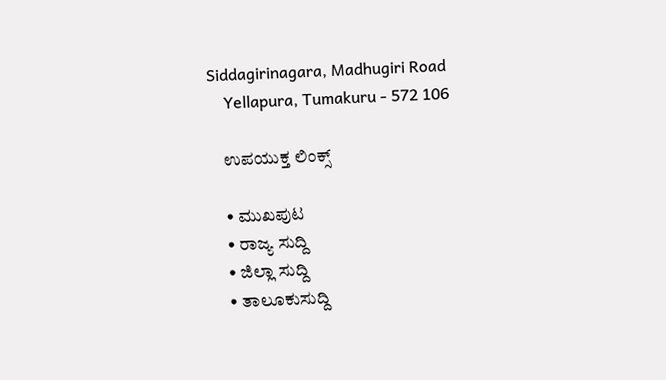Siddagirinagara, Madhugiri Road
    Yellapura, Tumakuru - 572 106

    ಉಪಯುಕ್ತ ಲಿಂಕ್ಸ್

    • ಮುಖಪುಟ
    • ರಾಜ್ಯ ಸುದ್ದಿ
    • ಜಿಲ್ಲಾ ಸುದ್ದಿ
    • ತಾಲೂಕುಸುದ್ದಿ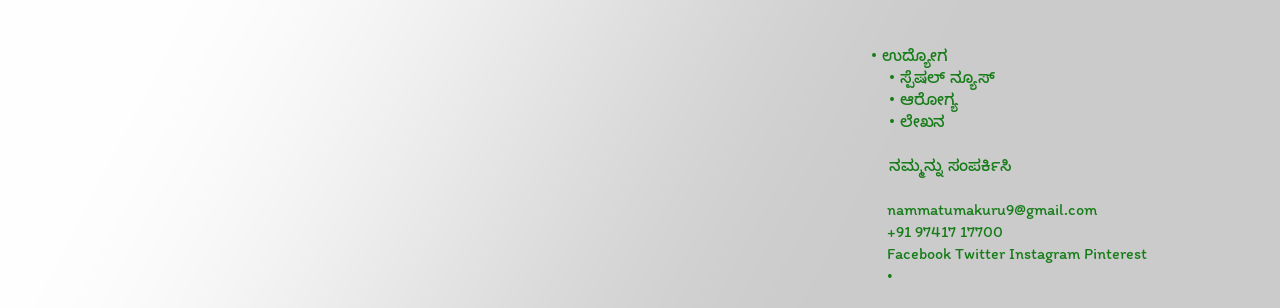• ಉದ್ಯೋಗ
    • ಸ್ಪೆಷಲ್ ನ್ಯೂಸ್
    • ಆರೋಗ್ಯ
    • ಲೇಖನ

    ನಮ್ಮನ್ನು ಸಂಪರ್ಕಿಸಿ

    nammatumakuru9@gmail.com
    +91 97417 17700
    Facebook Twitter Instagram Pinterest
    •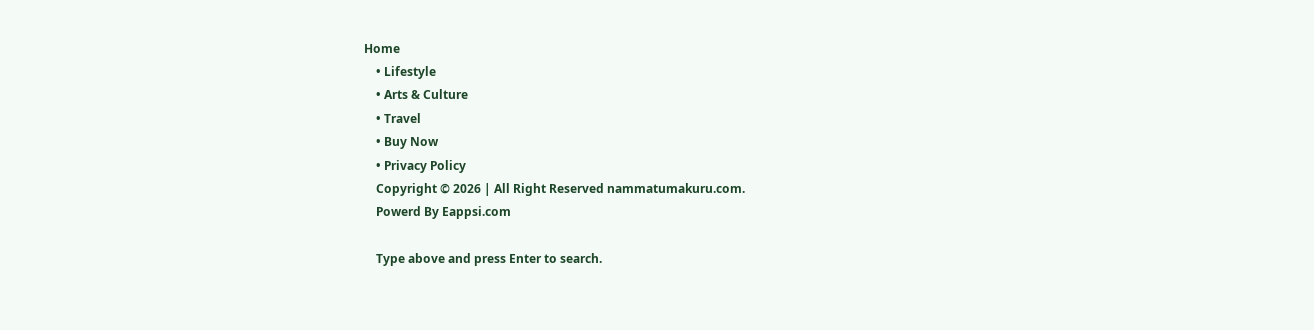Home
    • Lifestyle
    • Arts & Culture
    • Travel
    • Buy Now
    • Privacy Policy
    Copyright © 2026 | All Right Reserved nammatumakuru.com.
    Powerd By Eappsi.com

    Type above and press Enter to search.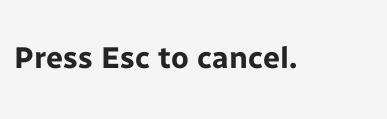Press Esc to cancel.